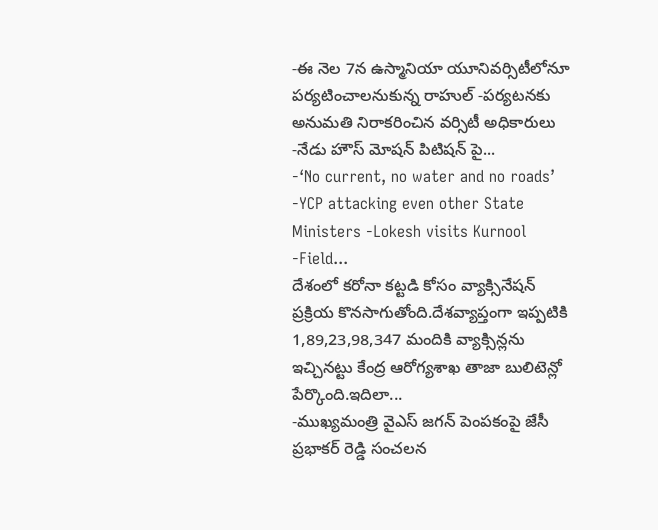-ఈ నెల 7న ఉస్మానియా యూనివర్సిటీలోనూ పర్యటించాలనుకున్న రాహుల్ -పర్యటనకు అనుమతి నిరాకరించిన వర్సిటీ అధికారులు -నేడు హౌస్ మోషన్ పిటిషన్ పై...
-‘No current, no water and no roads’ -YCP attacking even other State Ministers -Lokesh visits Kurnool -Field...
దేశంలో కరోనా కట్టడి కోసం వ్యాక్సినేషన్ ప్రక్రియ కొనసాగుతోంది.దేశవ్యాప్తంగా ఇప్పటికి 1,89,23,98,347 మందికి వ్యాక్సిన్లను ఇచ్చినట్టు కేంద్ర ఆరోగ్యశాఖ తాజా బులిటెన్లో పేర్కొంది.ఇదిలా...
-ముఖ్యమంత్రి వైఎస్ జగన్ పెంపకంపై జేసీ ప్రభాకర్ రెడ్డి సంచలన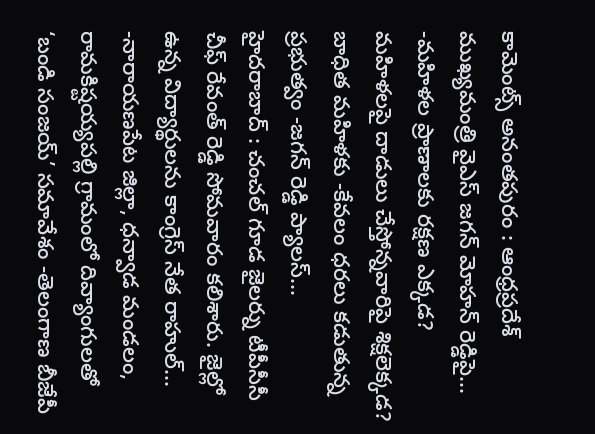కామెంట్స్ అనంతపురం : ఆంధ్రప్రదేశ్ ముఖ్యమంత్రి వైఎస్ జగన్ మోహన్ రెడ్డిపై...
-మహిళల ప్రాణాలకు రక్షణ ఎక్కడ? మహిళలపై దాడులు చేస్తోన్నవారిపై శిక్షలెక్కడ? బాధిత మహిళకు -కేవలం ధరలు కడుతున్న ప్రభుత్వం -జగన్ రెడ్డి ప్యాలస్...
హైదరాబాద్ : చంచల్ గూడ జైలర్ను టీపీసీసీ చీఫ్ రేవంత్ రెడ్డి సోమవారం కలిశారు. జైల్లో ఉన్న విద్యార్థులను కాంగ్రెస్ నేత రాహుల్...
-నారాయణపేట జిల్లా, ధన్వాడ మండలం, రామకిష్టయ్యపల్లి గ్రామంలో దివ్యాంగులతో ‘బండి సంజయ్’ సమావేశం -తెలంగాణ బీజేపీ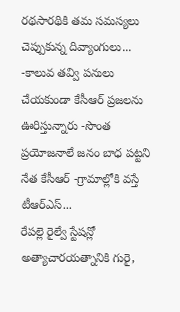రథసారథికి తమ సమస్యలు చెప్పుకున్న దివ్యాంగులు...
-కాలువ తవ్వి పనులు చేయకుండా కేసీఆర్ ప్రజలను ఊరిస్తున్నారు -సొంత ప్రయోజనాలే జనం బాధ పట్టని నేత కేసీఆర్ -గ్రామాల్లోకి వస్తే టీఆర్ఎస్...
రేపల్లె రైల్వే స్టేషన్లో అత్యాచారయత్నానికి గురై,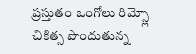ప్రస్తుతం ఒంగోలు రిమ్స్లో చికిత్స పొందుతున్న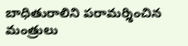బాధితురాలిని పరామర్శించిన మంత్రులు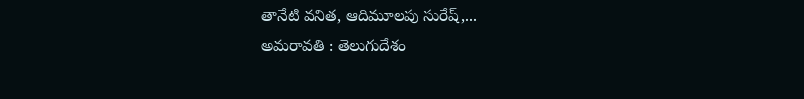తానేటి వనిత, ఆదిమూలపు సురేష్,...
అమరావతి : తెలుగుదేశం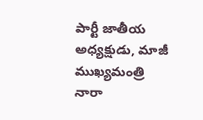పార్టీ జాతీయ అధ్యక్షుడు, మాజీ ముఖ్యమంత్రి నారా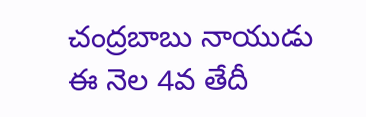చంద్రబాబు నాయుడు ఈ నెల 4వ తేదీ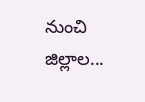నుంచి జిల్లాల...